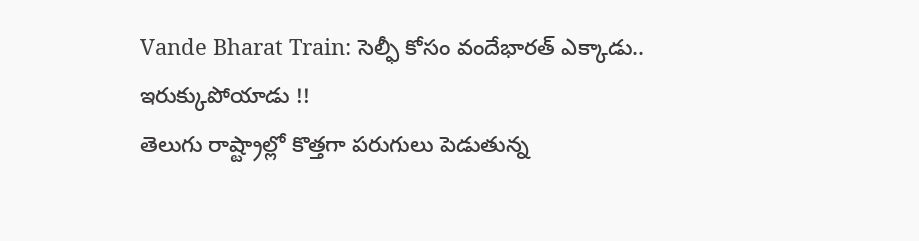Vande Bharat Train: సెల్ఫీ కోసం వందేభారత్ ఎక్కాడు.. ఇరుక్కుపోయాడు !!
తెలుగు రాష్ట్రాల్లో కొత్తగా పరుగులు పెడుతున్న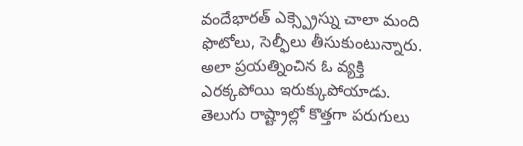వందేభారత్ ఎక్స్ప్రెస్ను చాలా మంది ఫొటోలు, సెల్ఫీలు తీసుకుంటున్నారు. అలా ప్రయత్నించిన ఓ వ్యక్తి ఎరక్కపోయి ఇరుక్కుపోయాడు.
తెలుగు రాష్ట్రాల్లో కొత్తగా పరుగులు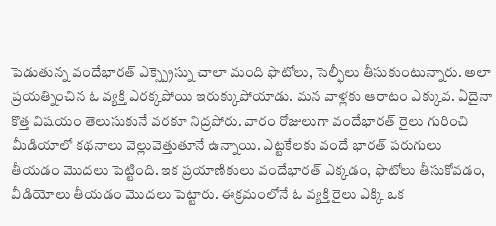పెడుతున్న వందేభారత్ ఎక్స్ప్రెస్ను చాలా మంది ఫొటోలు, సెల్ఫీలు తీసుకుంటున్నారు. అలా ప్రయత్నించిన ఓ వ్యక్తి ఎరక్కపోయి ఇరుక్కుపోయాడు. మన వాళ్లకు ఆరాటం ఎక్కువ. ఏదైనా కొత్త విషయం తెలుసుకునే వరకూ నిద్రపోరు. వారం రోజులుగా వందేభారత్ రైలు గురించి మీడియాలో కథనాలు వెల్లువెత్తుతూనే ఉన్నాయి. ఎట్టకేలకు వందే భారత్ పరుగులు తీయడం మొదలు పెట్టింది. ఇక ప్రయాణికులు వందేభారత్ ఎక్కడం, ఫొటోలు తీసుకోవడం, వీడియోలు తీయడం మొదలు పెట్టారు. ఈక్రమంలోనే ఓ వ్యక్తి రైలు ఎక్కి ఒక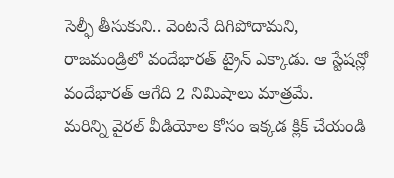సెల్ఫీ తీసుకుని.. వెంటనే దిగిపోదామని, రాజమండ్రిలో వందేభారత్ ట్రైన్ ఎక్కాడు. ఆ స్టేషన్లో వందేభారత్ ఆగేది 2 నిమిషాలు మాత్రమే.
మరిన్ని వైరల్ వీడియోల కోసం ఇక్కడ క్లిక్ చేయండి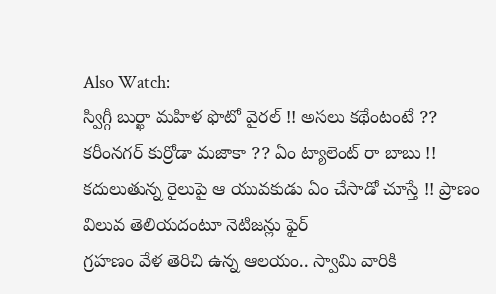Also Watch:
స్విగ్గీ బుర్ఖా మహిళ ఫొటో వైరల్ !! అసలు కథేంటంటే ??
కరీంనగర్ కుర్రోడా మజాకా ?? ఏం ట్యాలెంట్ రా బాబు !!
కదులుతున్న రైలుపై ఆ యువకుడు ఏం చేసాడో చూస్తే !! ప్రాణం విలువ తెలియదంటూ నెటిజన్లు ఫైర్
గ్రహణం వేళ తెరిచి ఉన్న ఆలయం.. స్వామి వారికి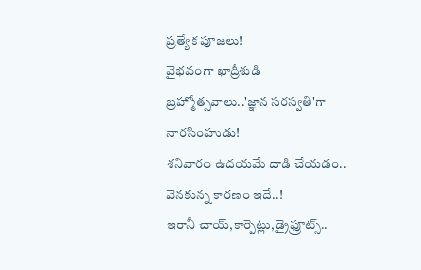ప్రత్యేక పూజలు!
వైభవంగా ఖాద్రీశుడి బ్రహ్మోత్సవాలు..'జ్ఞాన సరస్వతి'గా నారసింహుడు!
శనివారం ఉదయమే దాడి చేయడం.. వెనకున్న కారణం ఇదే..!
ఇరానీ చాయ్,కార్పెట్లు,డ్రైఫ్రూట్స్..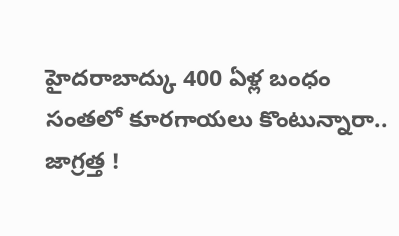హైదరాబాద్కు 400 ఏళ్ల బంధం
సంతలో కూరగాయలు కొంటున్నారా.. జాగ్రత్త !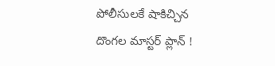పోలీసులకే షాకిచ్చిన దొంగల మాస్టర్ ప్లాన్ !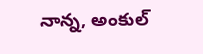నాన్న, అంకుల్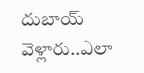దుబాయ్ వెళ్లారు..ఎలా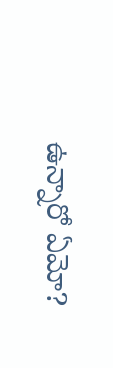ఉన్నారో ఏమో?